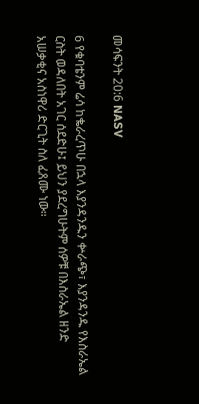መሳፍንት 20:6 NASV

6 የቁባቴንም ሬሳ ከቈራረጥሁ በኋላ እያንዳንዱን ቍራጭ፣ እያንዳንዱ የእስራኤል ርስት ወዳለበት አገር ሰደድሁ፤ ይህን ያደረግሁትም ሰዎቹ በእስራኤል ዘንድ አሠቃቂና አስነዋሪ ድርጊት ስለ ፈጸሙ ነው።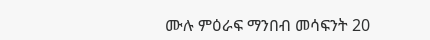ሙሉ ምዕራፍ ማንበብ መሳፍንት 20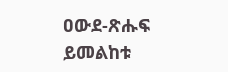ዐውደ-ጽሑፍ ይመልከቱ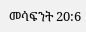መሳፍንት 20:6